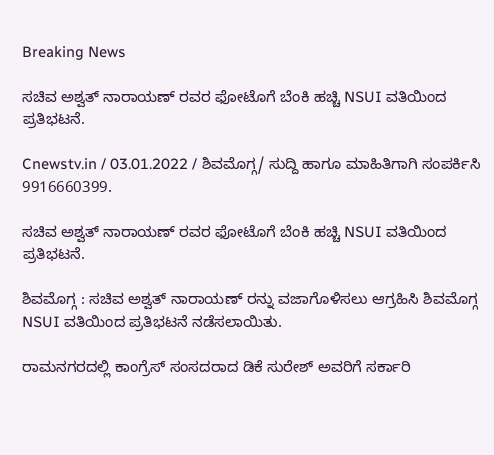Breaking News

ಸಚಿವ ಅಶ್ವತ್ ನಾರಾಯಣ್ ರವರ ಫೋಟೊಗೆ ಬೆಂಕಿ ಹಚ್ಚಿ NSUI ವತಿಯಿಂದ ಪ್ರತಿಭಟನೆ.

Cnewstv.in / 03.01.2022 / ಶಿವಮೊಗ್ಗ/ ಸುದ್ದಿ ಹಾಗೂ ಮಾಹಿತಿಗಾಗಿ ಸಂಪರ್ಕಿಸಿ 9916660399.

ಸಚಿವ ಅಶ್ವತ್ ನಾರಾಯಣ್ ರವರ ಫೋಟೊಗೆ ಬೆಂಕಿ ಹಚ್ಚಿ NSUI ವತಿಯಿಂದ ಪ್ರತಿಭಟನೆ.

ಶಿವಮೊಗ್ಗ : ಸಚಿವ ಅಶ್ವತ್ ನಾರಾಯಣ್ ರನ್ನು ವಜಾಗೊಳಿಸಲು ಆಗ್ರಹಿಸಿ ಶಿವಮೊಗ್ಗ NSUI ವತಿಯಿಂದ ಪ್ರತಿಭಟನೆ ನಡೆಸಲಾಯಿತು.

ರಾಮನಗರದಲ್ಲಿ ಕಾಂಗ್ರೆಸ್ ಸಂಸದರಾದ ಡಿಕೆ ಸುರೇಶ್ ಅವರಿಗೆ ಸರ್ಕಾರಿ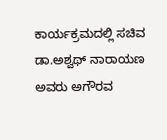ಕಾರ್ಯಕ್ರಮದಲ್ಲಿ ಸಚಿವ ಡಾ.ಅಶ್ವಥ್ ನಾರಾಯಣ ಅವರು ಅಗೌರವ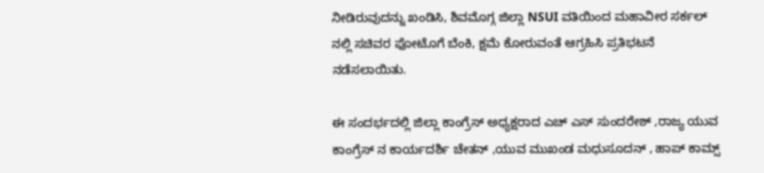ನೀಡಿರುವುದನ್ನು ಖಂಡಿಸಿ, ಶಿವಮೊಗ್ಗ ಜಿಲ್ಲಾ NSUI ವತಿಯಿಂದ ಮಹಾವೀರ ಸರ್ಕಲ್‌ ನಲ್ಲಿ ಸಚಿವರ ಫೋಟೊಗೆ ಬೆಂಕಿ, ಕ್ಷಮೆ ಕೋರುವಂತೆ ಆಗ್ರಹಿಸಿ ಪ್ರತಿಭಟನೆ ನಡೆಸಲಾಯಿತು.

ಈ ಸಂದರ್ಭದಲ್ಲಿ ಜಿಲ್ಲಾ ಕಾಂಗ್ರೆಸ್ ಅಧ್ಯಕ್ಷರಾದ ಎಚ್ ಎಸ್ ಸುಂದರೇಶ್ ,ರಾಜ್ಯ ಯುವ ಕಾಂಗ್ರೆಸ್ ನ ಕಾರ್ಯದರ್ಶಿ ಚೇತನ್ ,ಯುವ ಮುಖಂಡ ಮಧುಸೂದನ್ , ಹಾಪ್ ಕಾಮ್ಸ್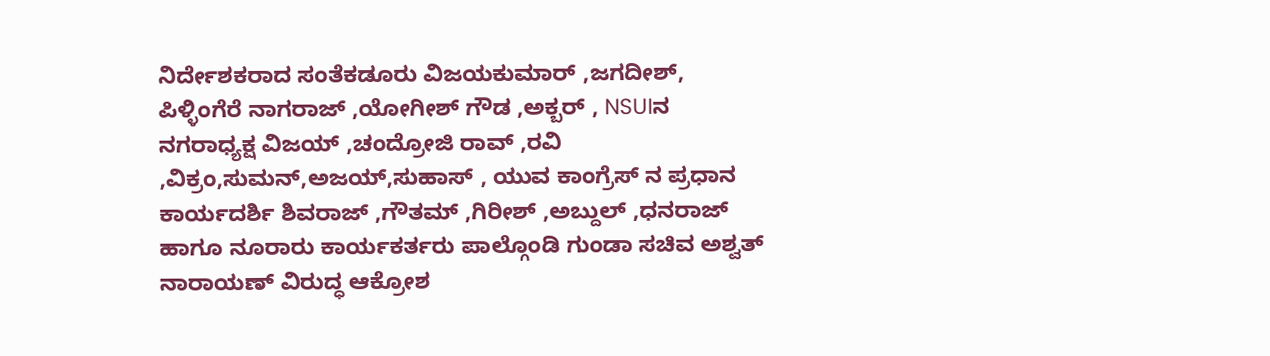ನಿರ್ದೇಶಕರಾದ ಸಂತೆಕಡೂರು ವಿಜಯಕುಮಾರ್ ,ಜಗದೀಶ್,
ಪಿಳ್ಳಿಂಗೆರೆ ನಾಗರಾಜ್ ,ಯೋಗೀಶ್ ಗೌಡ ,ಅಕ್ಬರ್ , NSUIನ ನಗರಾಧ್ಯಕ್ಷ ವಿಜಯ್ ,ಚಂದ್ರೋಜಿ ರಾವ್ ,ರವಿ ,ವಿಕ್ರಂ,ಸುಮನ್,ಅಜಯ್,ಸುಹಾಸ್ , ಯುವ ಕಾಂಗ್ರೆಸ್ ನ ಪ್ರಧಾನ ಕಾರ್ಯದರ್ಶಿ ಶಿವರಾಜ್ ,ಗೌತಮ್ ,ಗಿರೀಶ್ ,ಅಬ್ದುಲ್ ,ಧನರಾಜ್ ಹಾಗೂ ನೂರಾರು ಕಾರ್ಯಕರ್ತರು ಪಾಲ್ಗೊಂಡಿ ಗುಂಡಾ ಸಚಿವ ಅಶ್ವತ್ ನಾರಾಯಣ್ ವಿರುದ್ಧ ಆಕ್ರೋಶ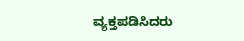ವ್ಯಕ್ತಪಡಿಸಿದರು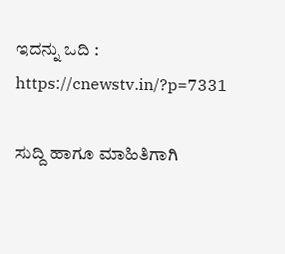ಇದನ್ನು ಒದಿ : https://cnewstv.in/?p=7331

ಸುದ್ದಿ ಹಾಗೂ ಮಾಹಿತಿಗಾಗಿ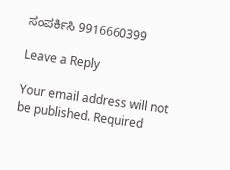ಸಂಪರ್ಕಿಸಿ 9916660399

Leave a Reply

Your email address will not be published. Required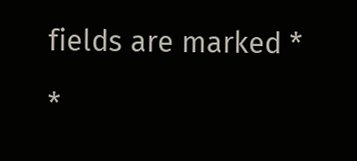fields are marked *

*